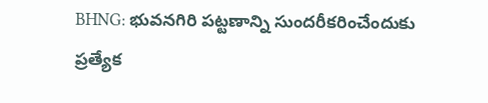BHNG: భువనగిరి పట్టణాన్ని సుందరీకరించేందుకు ప్రత్యేక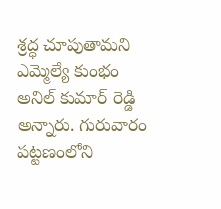శ్రద్ధ చూపుతామని ఎమ్మెల్యే కుంభం అనిల్ కుమార్ రెడ్డి అన్నారు. గురువారం పట్టణంలోని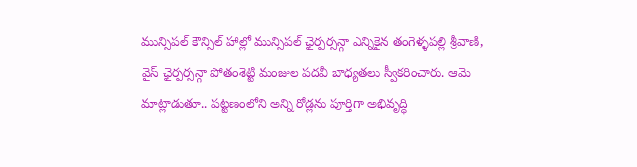మున్సిపల్ కౌన్సిల్ హాల్లో మున్సిపల్ ఛైర్పర్సన్గా ఎన్నికైన తంగెళ్ళపల్లి శ్రీవాణి, వైస్ ఛైర్పర్సన్గా పోతంశెట్టి మంజుల పదవీ బాధ్యతలు స్వీకరించారు. ఆమె మాట్లాడుతూ.. పట్టణంలోని అన్ని రోడ్లను పూర్తిగా అభివృద్ధి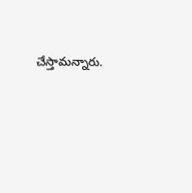చేస్తామన్నారు.